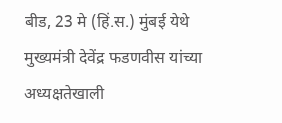बीड, 23 मे (हिं.स.) मुंबई येथे मुख्यमंत्री देवेंद्र फडणवीस यांच्या अध्यक्षतेखाली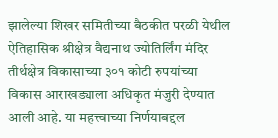झालेल्या शिखर समितीच्या बैठकीत परळी येथील ऐतिहासिक श्रीक्षेत्र वैद्यनाथ ज्योतिर्लिंग मंदिर तीर्थक्षेत्र विकासाच्या ३०१ कोटी रुपयांच्या विकास आराखड्याला अधिकृत मंजुरी देण्यात आली आहे. या महत्त्वाच्या निर्णयाबद्दल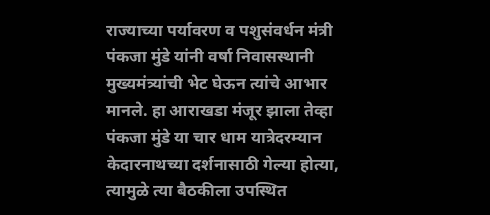राज्याच्या पर्यावरण व पशुसंवर्धन मंत्री पंकजा मुंडे यांनी वर्षा निवासस्थानी मुख्यमंत्र्यांची भेट घेऊन त्यांचे आभार मानले. हा आराखडा मंजूर झाला तेव्हा पंकजा मुंडे या चार धाम यात्रेदरम्यान केदारनाथच्या दर्शनासाठी गेल्या होत्या, त्यामुळे त्या बैठकीला उपस्थित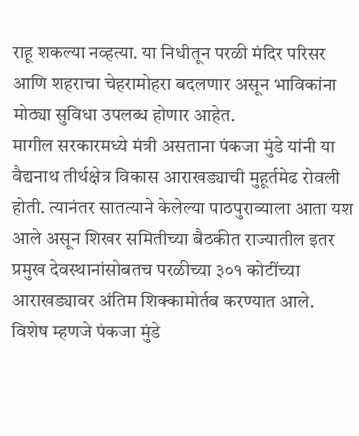राहू शकल्या नव्हत्या. या निधीतून परळी मंदिर परिसर आणि शहराचा चेहरामोहरा बदलणार असून भाविकांना मोठ्या सुविधा उपलब्ध होणार आहेत.
मागील सरकारमध्ये मंत्री असताना पंकजा मुंडे यांनी या वैद्यनाथ तीर्थक्षेत्र विकास आराखड्याची मुहूर्तमेढ रोवली होती. त्यानंतर सातत्याने केलेल्या पाठपुराव्याला आता यश आले असून शिखर समितीच्या बैठकीत राज्यातील इतर प्रमुख देवस्थानांसोबतच परळीच्या ३०१ कोटींच्या आराखड्यावर अंतिम शिक्कामोर्तब करण्यात आले. विशेष म्हणजे पंकजा मुंडे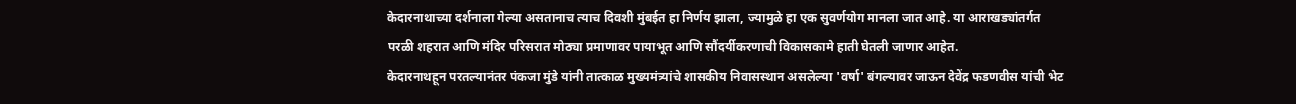केदारनाथाच्या दर्शनाला गेल्या असतानाच त्याच दिवशी मुंबईत हा निर्णय झाला, ज्यामुळे हा एक सुवर्णयोग मानला जात आहे. या आराखड्यांतर्गत परळी शहरात आणि मंदिर परिसरात मोठ्या प्रमाणावर पायाभूत आणि सौंदर्यीकरणाची विकासकामे हाती घेतली जाणार आहेत.
केदारनाथहून परतल्यानंतर पंकजा मुंडे यांनी तात्काळ मुख्यमंत्र्यांचे शासकीय निवासस्थान असलेल्या 'वर्षा' बंगल्यावर जाऊन देवेंद्र फडणवीस यांची भेट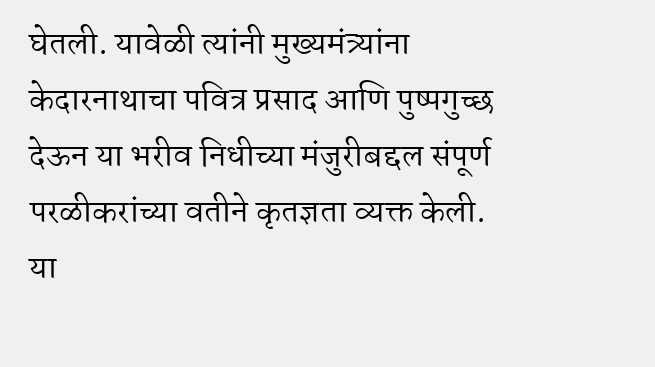घेतली. यावेळी त्यांनी मुख्यमंत्र्यांना केदारनाथाचा पवित्र प्रसाद आणि पुष्पगुच्छ देऊन या भरीव निधीच्या मंजुरीबद्दल संपूर्ण परळीकरांच्या वतीने कृतज्ञता व्यक्त केली. या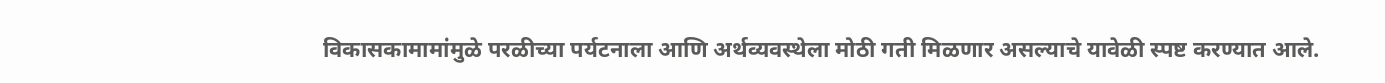विकासकामामांमुळे परळीच्या पर्यटनाला आणि अर्थव्यवस्थेला मोठी गती मिळणार असल्याचे यावेळी स्पष्ट करण्यात आले.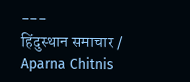---
हिंदुस्थान समाचार / Aparna Chitnis